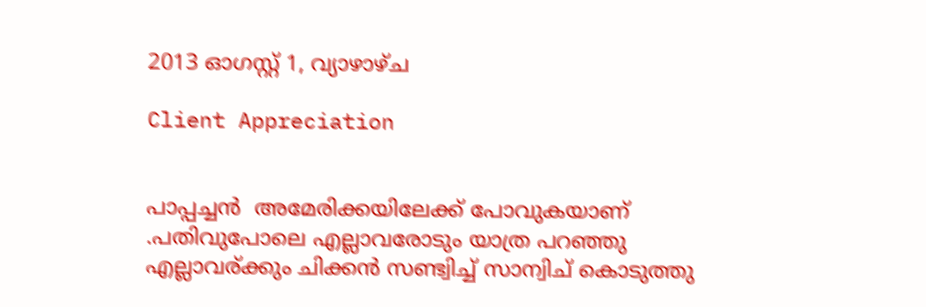2013 ഓഗസ്റ്റ് 1, വ്യാഴാഴ്‌ച

Client Appreciation


പാപ്പച്ചൻ  അമേരിക്കയിലേക്ക് പോവുകയാണ് .പതിവുപോലെ എല്ലാവരോടും യാത്ര പറഞ്ഞു എല്ലാവര്ക്കും ചിക്കൻ സണ്ട്വിച്ച് സാന്വിച് കൊടുത്തു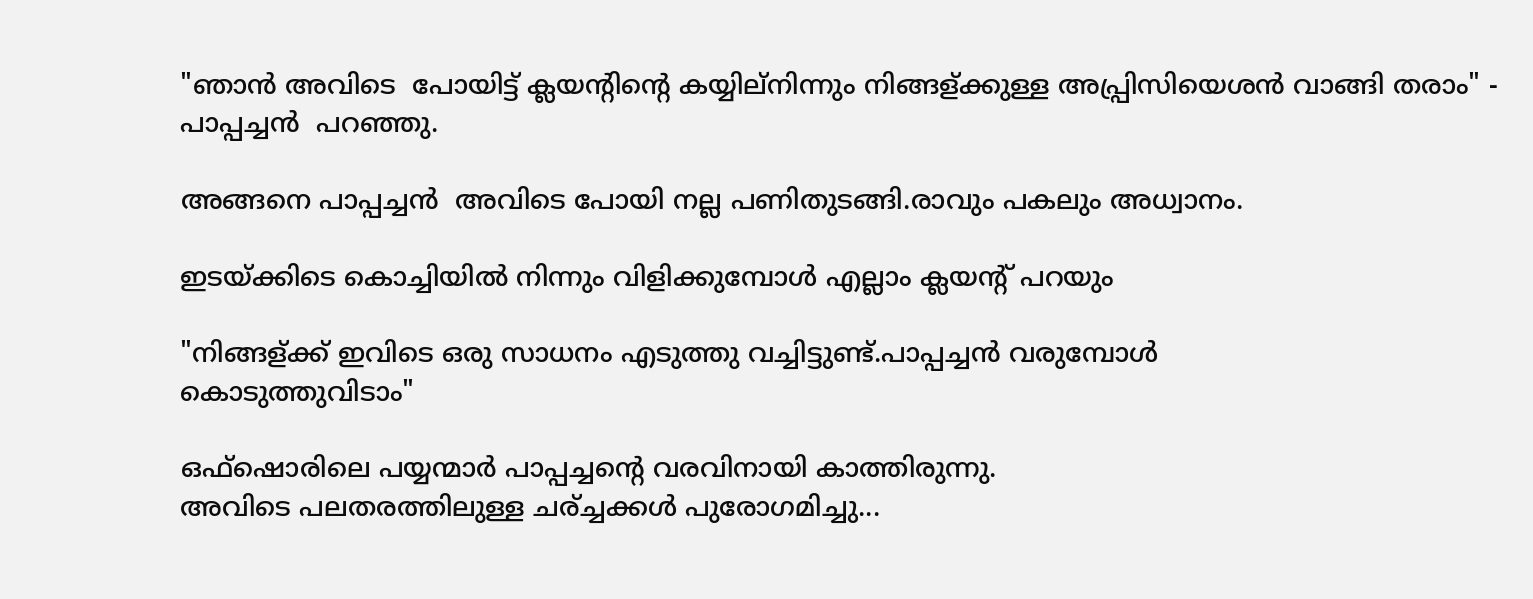"ഞാൻ അവിടെ  പോയിട്ട് ക്ലയന്റിന്റെ കയ്യില്നിന്നും നിങ്ങള്ക്കുള്ള അപ്പ്രിസിയെശൻ വാങ്ങി തരാം" - പാപ്പച്ചൻ  പറഞ്ഞു.

അങ്ങനെ പാപ്പച്ചൻ  അവിടെ പോയി നല്ല പണിതുടങ്ങി.രാവും പകലും അധ്വാനം.

ഇടയ്ക്കിടെ കൊച്ചിയിൽ നിന്നും വിളിക്കുമ്പോൾ എല്ലാം ക്ലയന്റ് പറയും

"നിങ്ങള്ക്ക് ഇവിടെ ഒരു സാധനം എടുത്തു വച്ചിട്ടുണ്ട്.പാപ്പച്ചൻ വരുമ്പോൾ
കൊടുത്തുവിടാം"

ഒഫ്ഷൊരിലെ പയ്യന്മാർ പാപ്പച്ചന്റെ വരവിനായി കാത്തിരുന്നു.
അവിടെ പലതരത്തിലുള്ള ചര്ച്ചക്കൾ പുരോഗമിച്ചു...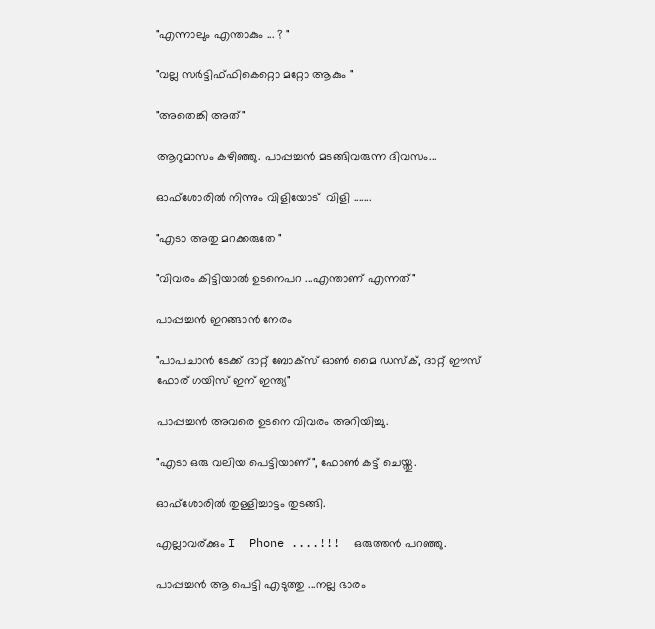"എന്നാലും എന്താകും ... ? "

"വല്ല സർട്ടിഫ്ഫികെറ്റൊ മറ്റോ ആകും "

"അതെങ്കി അത്"

ആറുമാസം കഴിഞ്ഞു. പാപ്പച്ചൻ മടങ്ങിവരുന്ന ദിവസം...

ഓഫ്ശോരിൽ നിന്നും വിളിയോട്  വിളി .......

"എടാ അതു മറക്കരുതേ "

"വിവരം കിട്ടിയാൽ ഉടനെപറ ...എന്താണ് എന്നത്"

പാപ്പച്ചൻ ഇറങ്ങാൻ നേരം

"പാപചാൻ ടേക്ക് ദാറ്റ്‌ ബോക്സ്‌ ഓണ്‍ മൈ ഡസ്ക്, ദാറ്റ്‌ ഈസ്‌ ഫോര് ഗയിസ് ഇന് ഇന്ത്യ"

പാപ്പച്ചൻ അവരെ ഉടനെ വിവരം അറിയിച്ചു.

"എടാ ഒരു വലിയ പെട്ടിയാണ്", ഫോണ്‍ കട്ട് ചെയ്തു.

ഓഫ്ശോരിൽ തുള്ളിച്ചാട്ടം തുടങ്ങി.

എല്ലാവര്ക്കും I  Phone ....!!!  ഒരുത്തൻ പറഞ്ഞു.

പാപ്പച്ചൻ ആ പെട്ടി എടുത്തു ...നല്ല ഭാരം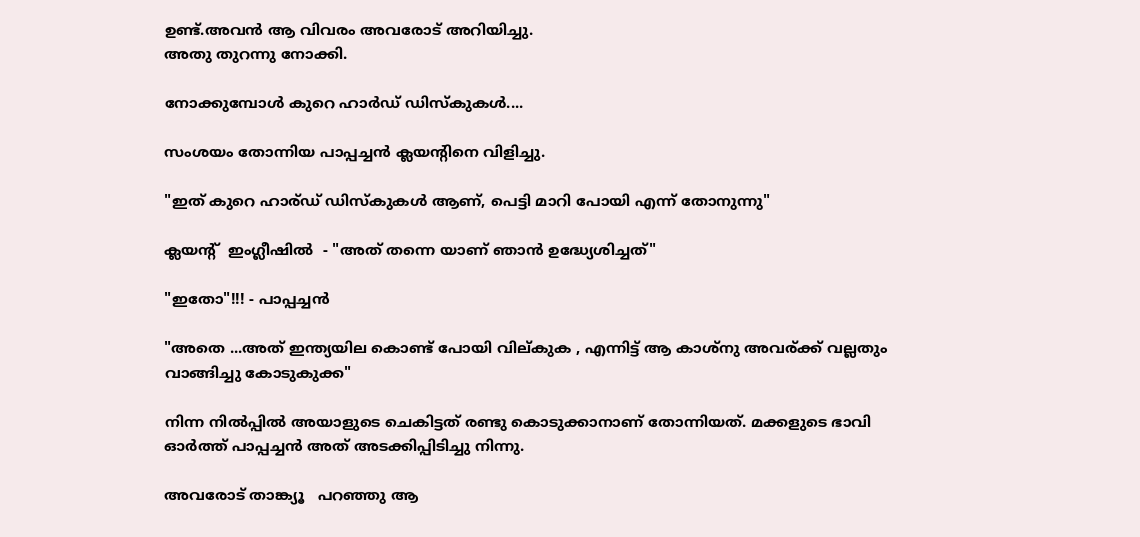ഉണ്ട്.അവൻ ആ വിവരം അവരോട് അറിയിച്ചു.
അതു തുറന്നു നോക്കി.

നോക്കുമ്പോൾ കുറെ ഹാർഡ് ഡിസ്കുകൾ....

സംശയം തോന്നിയ പാപ്പച്ചൻ ക്ലയന്റിനെ വിളിച്ചു.

"ഇത് കുറെ ഹാര്ഡ് ഡിസ്കുകൾ ആണ്, പെട്ടി മാറി പോയി എന്ന് തോനുന്നു"

ക്ലയന്റ്  ഇംഗ്ലീഷിൽ  - "അത് തന്നെ യാണ് ഞാൻ ഉദ്ധ്യേശിച്ചത്"

"ഇതോ"!!! - പാപ്പച്ചൻ

"അതെ ...അത് ഇന്ത്യയില കൊണ്ട് പോയി വില്കുക , എന്നിട്ട് ആ കാശ്നു അവര്ക്ക് വല്ലതും വാങ്ങിച്ചു കോടുകുക്ക"

നിന്ന നിൽപ്പിൽ അയാളുടെ ചെകിട്ടത് രണ്ടു കൊടുക്കാനാണ് തോന്നിയത്. മക്കളുടെ ഭാവി ഓർത്ത് പാപ്പച്ചൻ അത് അടക്കിപ്പിടിച്ചു നിന്നു.

അവരോട് താങ്ക്യൂ   പറഞ്ഞു ആ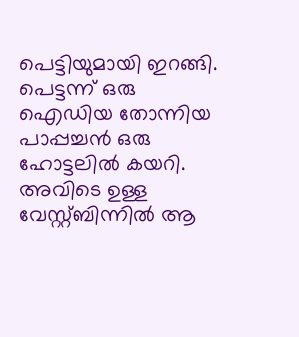പെട്ടിയുമായി ഇറങ്ങി.
പെട്ടന്ന് ഒരു ഐഡിയ തോന്നിയ പാപ്പച്ചൻ ഒരു ഹോട്ടലിൽ കയറി.
അവിടെ ഉള്ള വേസ്റ്റ്ബിന്നിൽ ആ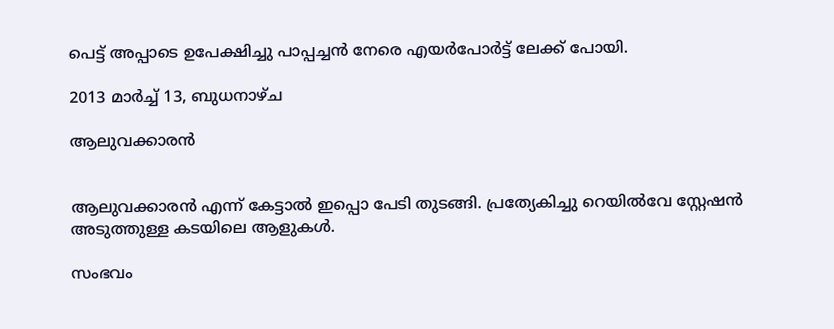പെട്ട് അപ്പാടെ ഉപേക്ഷിച്ചു പാപ്പച്ചൻ നേരെ എയർപോർട്ട് ലേക്ക് പോയി.

2013 മാർച്ച് 13, ബുധനാഴ്‌ച

ആലുവക്കാരന്‍


ആലുവക്കാരന്‍ എന്ന് കേട്ടാല്‍ ഇപ്പൊ പേടി തുടങ്ങി. പ്രത്യേകിച്ചു റെയില്‍വേ സ്റ്റേഷന്‍ അടുത്തുള്ള കടയിലെ ആളുകള്‍.

സംഭവം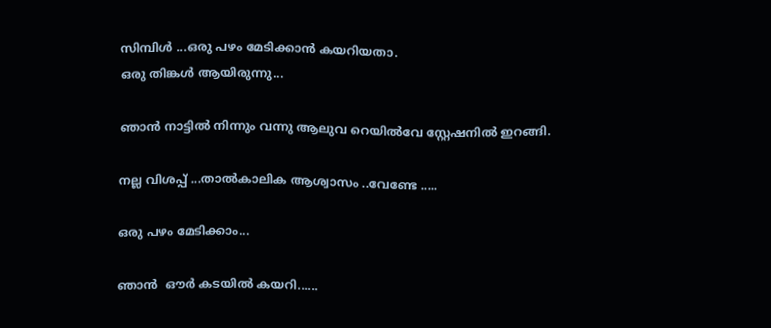സിമ്പിള്‍ ...ഒരു പഴം മേടിക്കാന്‍ കയറിയതാ.
ഒരു തിങ്കള്‍ ആയിരുന്നു...

ഞാന്‍ നാട്ടില്‍ നിന്നും വന്നു ആലുവ റെയില്‍വേ സ്റ്റേഷനില്‍ ഇറങ്ങി.

നല്ല വിശപ്പ്‌ ...താല്‍കാലിക ആശ്വാസം ..വേണ്ടേ .....

ഒരു പഴം മേടിക്കാം...

ഞാന്‍  ഔര്‍ കടയില്‍ കയറി......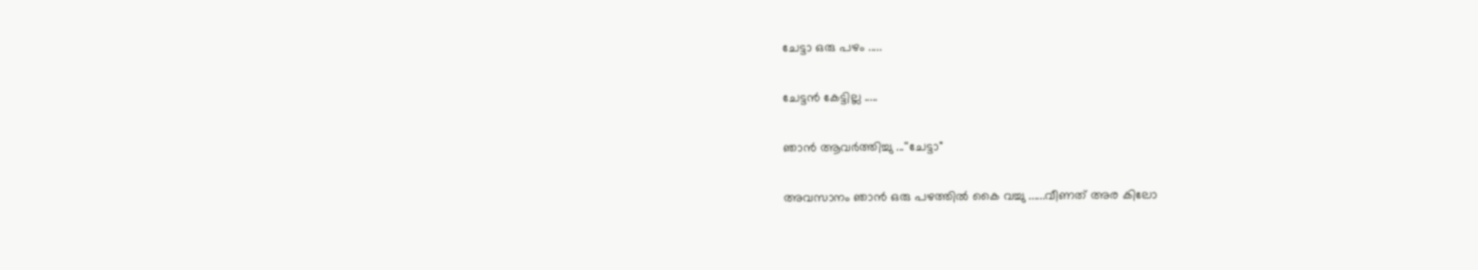ചേട്ടാ ഒരു പഴം .....

ചേട്ടന്‍ കേട്ടില്ല .....

ഞാന്‍ ആവര്‍ത്തിച്ചു ...''ചേട്ടാ"

അവസാനം ഞാന്‍ ഒരു പഴത്തില്‍ കൈ വച്ചു ......വീണത്‌ അര കിലോ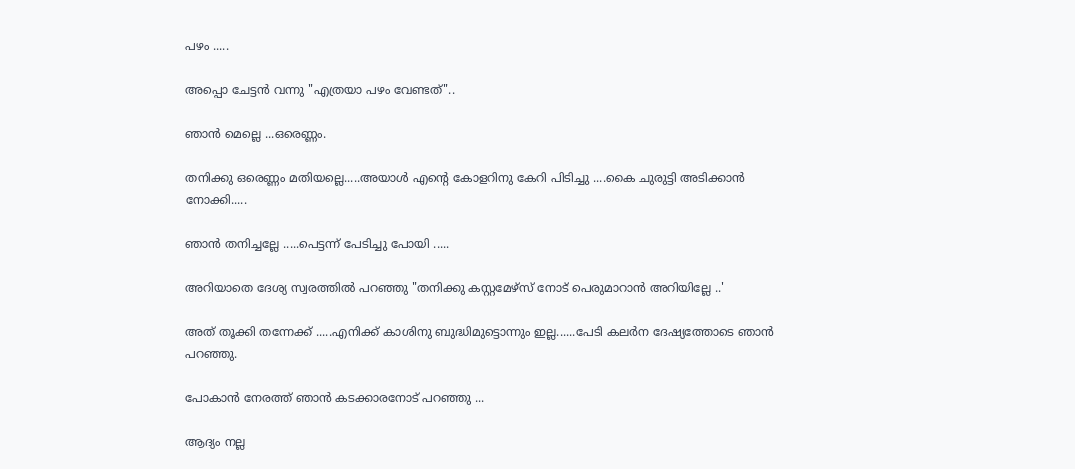പഴം .....

അപ്പൊ ചേട്ടന്‍ വന്നു "എത്രയാ പഴം വേണ്ടത്"..

ഞാന്‍ മെല്ലെ ...ഒരെണ്ണം.

തനിക്കു ഒരെണ്ണം മതിയല്ലെ.....അയാള്‍ എന്റെ കോളറിനു കേറി പിടിച്ചു ....കൈ ചുരുട്ടി അടിക്കാന്‍ നോക്കി.....

ഞാന്‍ തനിച്ചല്ലേ .....പെട്ടന്ന് പേടിച്ചു പോയി .....

അറിയാതെ ദേശ്യ സ്വരത്തില്‍ പറഞ്ഞു "തനിക്കു കസ്റ്റമേഴ്സ് നോട് പെരുമാറാന്‍ അറിയില്ലേ ..'

അത് തൂക്കി തന്നേക്ക്‌ .....എനിക്ക് കാശിനു ബുദ്ധിമുട്ടൊന്നും ഇല്ല......പേടി കലര്‍ന ദേഷ്യത്തോടെ ഞാന്‍  പറഞ്ഞു.

പോകാന്‍ നേരത്ത് ഞാന്‍ കടക്കാരനോട് പറഞ്ഞു ...

ആദ്യം നല്ല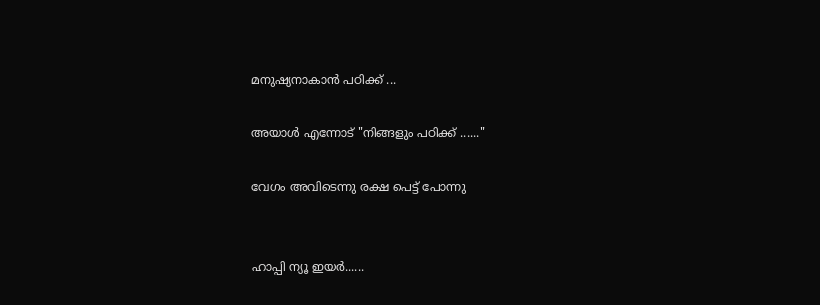മനുഷ്യനാകാന്‍ പഠിക്ക് ...

അയാള്‍ എന്നോട് "നിങ്ങളും പഠിക്ക് ......"

വേഗം അവിടെന്നു രക്ഷ പെട്ട് പോന്നു


ഹാപ്പി ന്യൂ ഇയര്‍......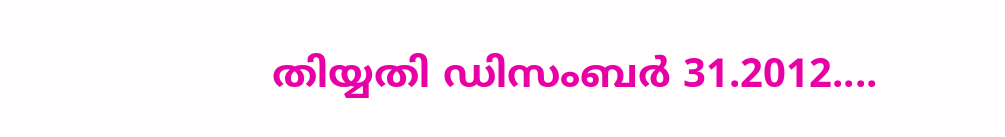തിയ്യതി ഡിസംബര്‍ 31.2012....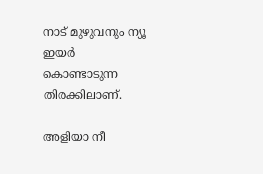നാട് മുഴുവനും ന്യൂ ഇയര്‍ കൊണ്ടാടുന്ന തിരക്കിലാണ്.

അളിയാ നീ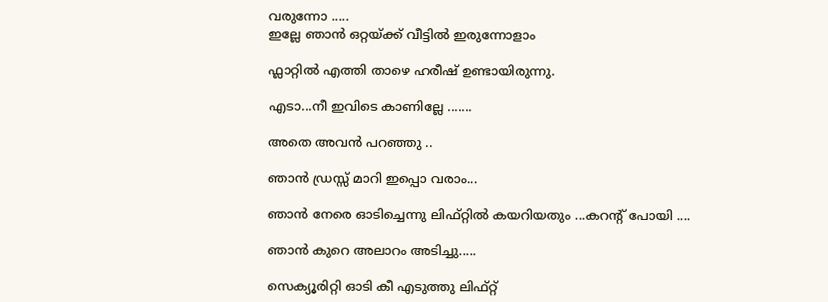വരുന്നോ .....
ഇല്ലേ ഞാന്‍ ഒറ്റയ്ക്ക് വീട്ടില്‍ ഇരുന്നോളാം

ഫ്ലാറ്റില്‍ എത്തി താഴെ ഹരീഷ് ഉണ്ടായിരുന്നു.

എടാ...നീ ഇവിടെ കാണില്ലേ .......

അതെ അവന്‍ പറഞ്ഞു ..

ഞാന്‍ ഡ്രസ്സ്‌ മാറി ഇപ്പൊ വരാം...

ഞാന്‍ നേരെ ഓടിച്ചെന്നു ലിഫ്റ്റില്‍ കയറിയതും ...കറന്റ്‌ പോയി ....

ഞാന്‍ കുറെ അലാറം അടിച്ചു.....

സെക്യൂരിറ്റി ഓടി കീ എടുത്തു ലിഫ്റ്റ്‌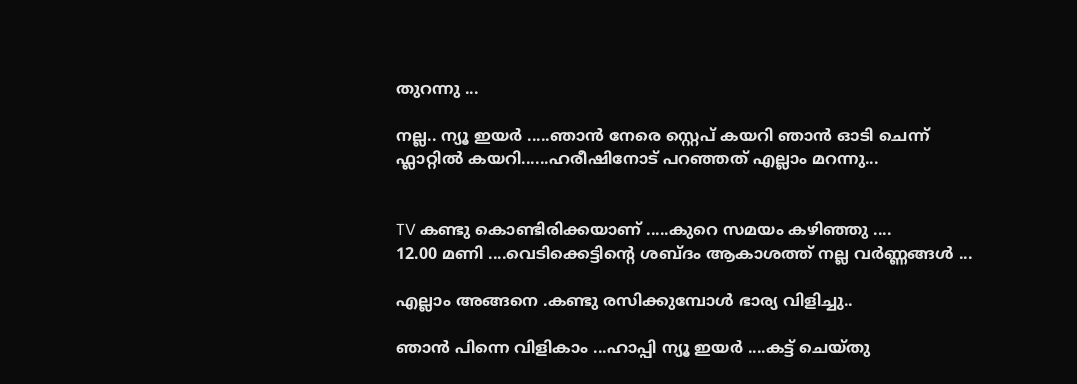തുറന്നു ...

നല്ല.. ന്യൂ ഇയര്‍ .....ഞാന്‍ നേരെ സ്റ്റെപ് കയറി ഞാന്‍ ഓടി ചെന്ന് ഫ്ലാറ്റില്‍ കയറി......ഹരീഷിനോട് പറഞ്ഞത് എല്ലാം മറന്നു...


TV കണ്ടു കൊണ്ടിരിക്കയാണ് .....കുറെ സമയം കഴിഞ്ഞു ....
12.00 മണി ....വെടിക്കെട്ടിന്റെ ശബ്ദം ആകാശത്ത് നല്ല വര്‍ണ്ണങ്ങള്‍ ...

എല്ലാം അങ്ങനെ .കണ്ടു രസിക്കുമ്പോള്‍ ഭാര്യ വിളിച്ചു..

ഞാന്‍ പിന്നെ വിളികാം ...ഹാപ്പി ന്യൂ ഇയര്‍ ....കട്ട് ചെയ്തു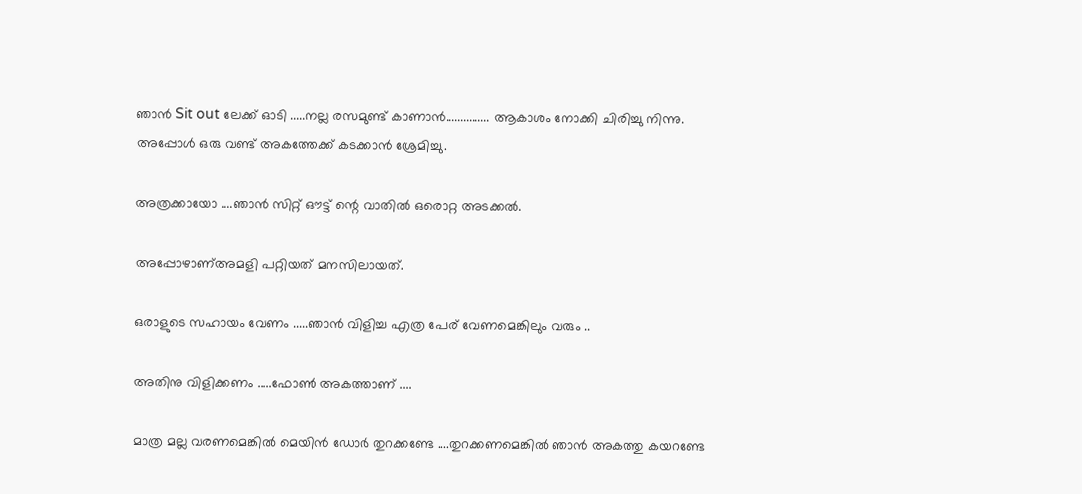ഞാന്‍ Sit out ലേക്ക് ഓടി .....നല്ല രസമുണ്ട് കാണാന്‍............... ആകാശം നോക്കി ചിരിച്ചു നിന്നു.
അപ്പോള്‍ ഒരു വണ്ട്‌ അകത്തേക്ക് കടക്കാന്‍ ശ്രേമിച്ചു.

അത്രക്കായോ ....ഞാന്‍ സിറ്റ് ഔട്ട്‌ ന്റെ വാതില്‍ ഒരൊറ്റ അടക്കല്‍.

അപ്പോഴാണ്‌അമളി പറ്റിയത് മനസിലായത്.

ഒരാളുടെ സഹായം വേണം .....ഞാന്‍ വിളിച്ച എത്ര പേര് വേണമെങ്കിലും വരും ..

അതിനു വിളിക്കണം .....ഫോണ്‍ അകത്താണ് ....

മാത്ര മല്ല വരണമെങ്കില്‍ മെയിന്‍ ഡോര്‍ തുറക്കണ്ടേ ....തുറക്കണമെങ്കില്‍ ഞാന്‍ അകത്തു കയറണ്ടേ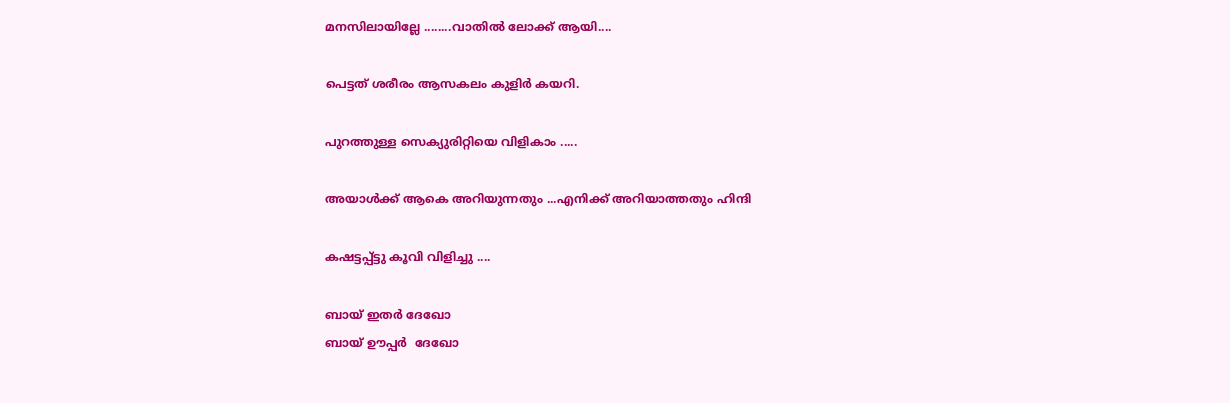മനസിലായില്ലേ ........വാതില്‍ ലോക്ക് ആയി....

പെട്ടത് ശരീരം ആസകലം കുളിര്‍ കയറി.

പുറത്തുള്ള സെക്യുരിറ്റിയെ വിളികാം .....

അയാള്‍ക്ക് ആകെ അറിയുന്നതും ...എനിക്ക് അറിയാത്തതും ഹിന്ദി

കഷട്ടപ്പ്ട്ടു കൂവി വിളിച്ചു ....

ബായ് ഇതര്‍ ദേഖോ
ബായ് ഊപ്പര്‍  ദേഖോ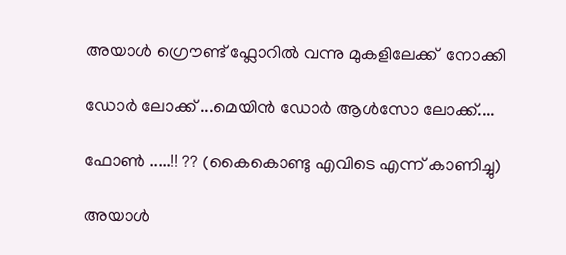അയാള്‍ ഗ്രൌണ്ട് ഫ്ലോറില്‍ വന്നു മുകളിലേക്ക്  നോക്കി

ഡോര്‍ ലോക്ക് ...മെയിന്‍ ഡോര്‍ ആള്‍സോ ലോക്ക്....

ഫോണ്‍ .....!! ?? (കൈകൊണ്ടു എവിടെ എന്ന് കാണിച്ചു)

അയാള്‍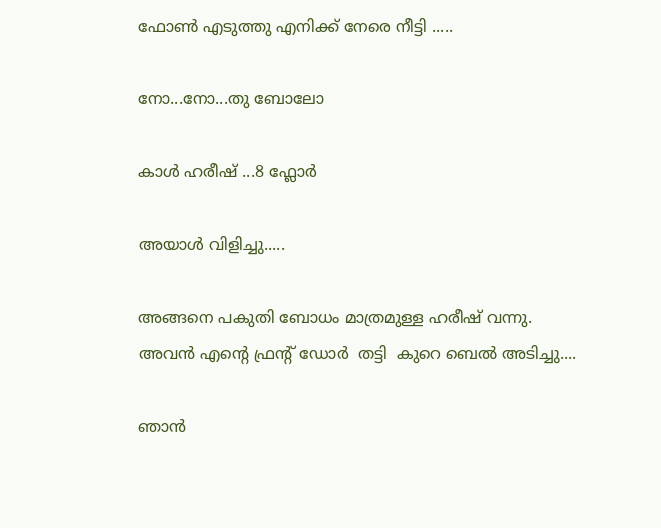ഫോണ്‍ എടുത്തു എനിക്ക് നേരെ നീട്ടി .....

നോ...നോ...തു ബോലോ

കാള്‍ ഹരീഷ് ...8 ഫ്ലോര്‍

അയാള്‍ വിളിച്ചു.....

അങ്ങനെ പകുതി ബോധം മാത്രമുള്ള ഹരീഷ് വന്നു.
അവന്‍ എന്റെ ഫ്രന്റ്‌ ഡോര്‍  തട്ടി  കുറെ ബെല്‍ അടിച്ചു....

ഞാന്‍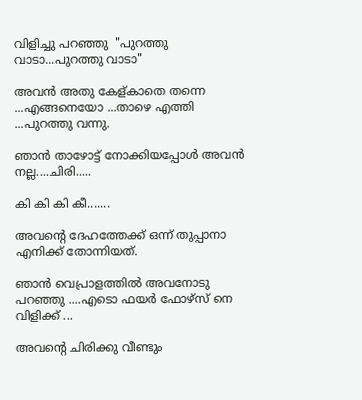വിളിച്ചു പറഞ്ഞു  "പുറത്തു വാടാ...പുറത്തു വാടാ"

അവന്‍ അതു കേള്കാതെ തന്നെ ...എങ്ങനെയോ ...താഴെ എത്തി ...പുറത്തു വന്നു.

ഞാന്‍ താഴോട്ട് നോക്കിയപ്പോള്‍ അവന്‍ നല്ല....ചിരി.....

കി കി കി കീ.......

അവന്റെ ദേഹത്തേക്ക് ഒന്ന് തുപ്പാനാ എനിക്ക് തോന്നിയത്.

ഞാന്‍ വെപ്രാളത്തില്‍ അവനോടു പറഞ്ഞു ....എടൊ ഫയര്‍ ഫോഴ്സ് നെ വിളിക്ക് ...

അവന്റെ ചിരിക്കു വീണ്ടും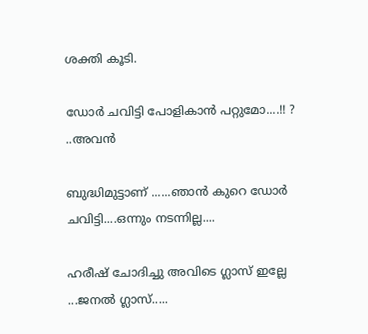ശക്തി കൂടി.

ഡോര്‍ ചവിട്ടി പോളികാന്‍ പറ്റുമോ....!! ? ..അവന്‍

ബുദ്ധിമുട്ടാണ് ......ഞാന്‍ കുറെ ഡോര്‍ ചവിട്ടി....ഒന്നും നടന്നില്ല....

ഹരീഷ് ചോദിച്ചു അവിടെ ഗ്ലാസ്‌ ഇല്ലേ ...ജനല്‍ ഗ്ലാസ്‌.....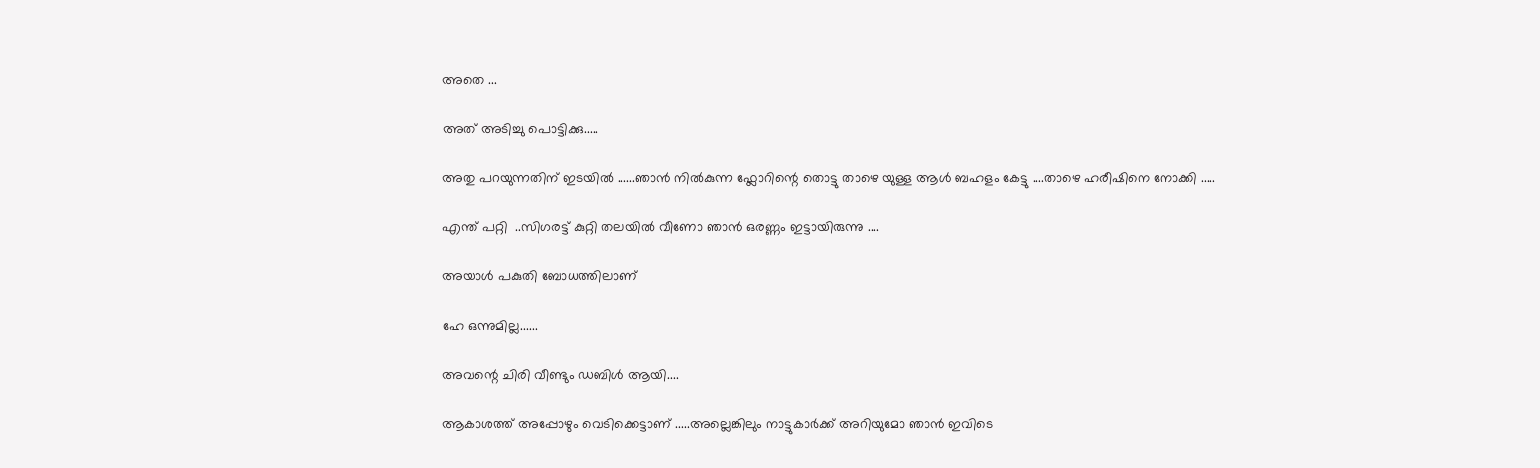അതെ ...

അത് അടിച്ചു പൊട്ടിക്കു.....

അതു പറയുന്നതിന് ഇടയില്‍ ......ഞാന്‍ നില്‍കുന്ന ഫ്ലോറിന്റെ തൊട്ടു താഴെ യുള്ള ആള്‍ ബഹളം കേട്ടു ....താഴെ ഹരീഷിനെ നോക്കി .....

എന്ത് പറ്റി  ..സിഗരട്ട് കുറ്റി തലയില്‍ വീണോ ഞാന്‍ ഒരണ്ണം ഇട്ടായിരുന്നു ....

അയാള്‍ പകുതി ബോധത്തിലാണ്

ഹേ ഒന്നുമില്ല......

അവന്റെ ചിരി വീണ്ടും ഡബിള്‍ ആയി....

ആകാശത്ത് അപ്പോഴും വെടിക്കെട്ടാണ് .....അല്ലെങ്കിലും നാട്ടുകാര്‍ക്ക് അറിയുമോ ഞാന്‍ ഇവിടെ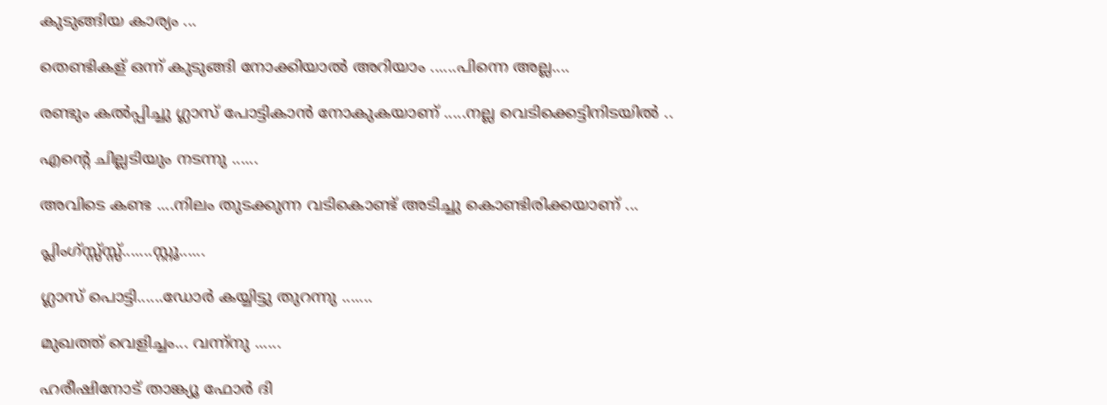കുടുങ്ങിയ കാര്യം ...

തെണ്ടികള് ഒന്ന് കുടുങ്ങി നോക്കിയാല്‍ അറിയാം ......പിന്നെ അല്ല....

രണ്ടും കല്‍പ്പിച്ചു ഗ്ലാസ്‌ പോട്ടികാന്‍ നോകുകയാണ് .....നല്ല വെടിക്കെട്ടിനിടയില്‍ ..

എന്റെ ചില്ലടിയും നടന്നു ......

അവിടെ കണ്ട ....നിലം തുടക്കുന്ന വടികൊണ്ട് അടിച്ചു കൊണ്ടിരിക്കയാണ് ...

പ്ലിംഗ്സ്സ്സ്സ്.......സ്റ്റൂ......

ഗ്ലാസ്‌ പൊട്ടി......ഡോര്‍ കയ്യിട്ടു തുറന്നു .......

മുഖത്ത് വെളിച്ചം... വന്ന്നു ......

ഹരീഷിനോട് താങ്ക്യൂ ഫോര്‍ ദി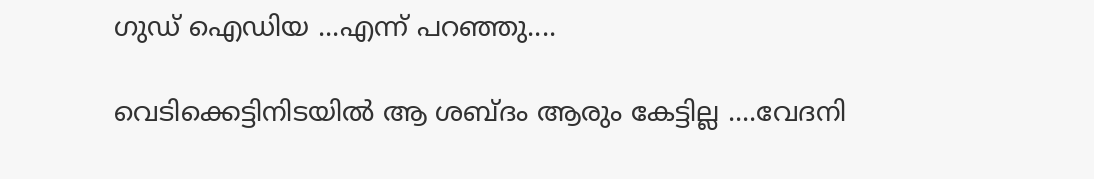ഗുഡ് ഐഡിയ ...എന്ന് പറഞ്ഞു....

വെടിക്കെട്ടിനിടയില്‍ ആ ശബ്ദം ആരും കേട്ടില്ല ....വേദനി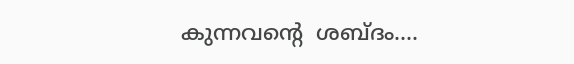കുന്നവന്റെ  ശബ്ദം....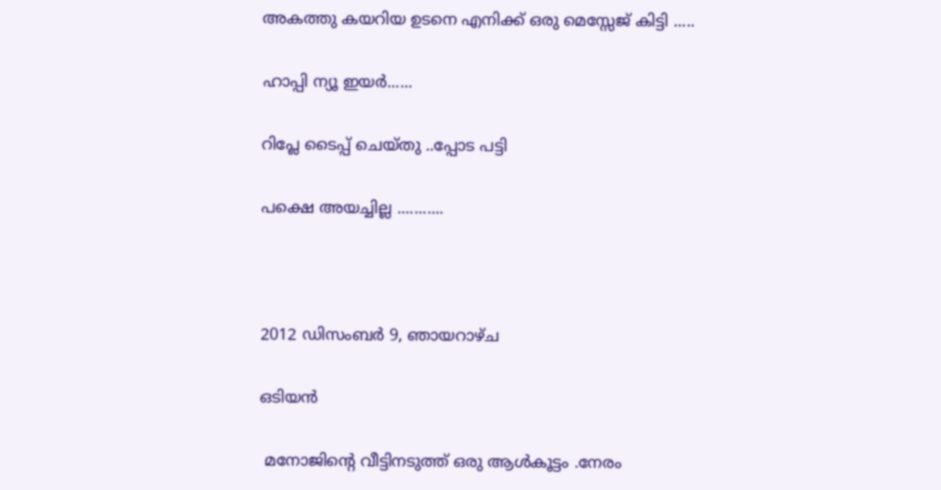അകത്തു കയറിയ ഉടനെ എനിക്ക് ഒരു മെസ്സേജ് കിട്ടി .....

ഹാപ്പി ന്യൂ ഇയര്‍......

റിപ്ലേ ടൈപ്പ് ചെയ്തു ..പ്പോട പട്ടി

പക്ഷെ അയച്ചില്ല ...........



2012 ഡിസംബർ 9, ഞായറാഴ്‌ച

ഒടിയന്‍

 മനോജിന്റെ വീട്ടിനടുത്ത് ഒരു ആള്‍കൂട്ടം .നേരം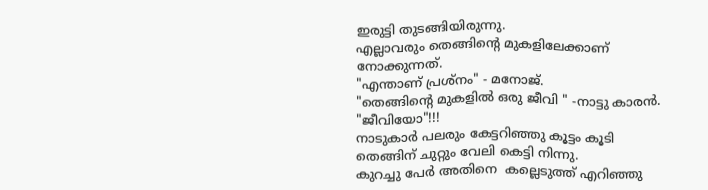ഇരുട്ടി തുടങ്ങിയിരുന്നു.
എല്ലാവരും തെങ്ങിന്റെ മുകളിലേക്കാണ് നോക്കുന്നത്.
"എന്താണ് പ്രശ്നം" - മനോജ്‌.
"തെങ്ങിന്റെ മുകളില്‍ ഒരു ജീവി " -നാട്ടു കാരന്‍.
"ജീവിയോ"!!!
നാടുകാര്‍ പലരും കേട്ടറിഞ്ഞു കൂട്ടം കൂടി തെങ്ങിന് ചുറ്റും വേലി കെട്ടി നിന്നു.
കുറച്ചു പേര്‍ അതിനെ  കല്ലെടുത്ത്‌ എറിഞ്ഞു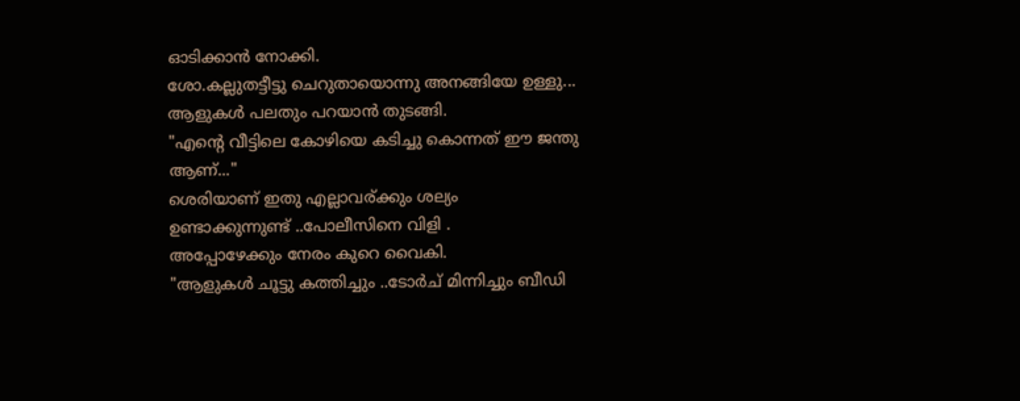ഓടിക്കാന്‍ നോക്കി.
ശോ.കല്ലുതട്ടീട്ടു ചെറുതായൊന്നു അനങ്ങിയേ ഉള്ളു...
ആളുകള്‍ പലതും പറയാന്‍ തുടങ്ങി.
"എന്റെ വീട്ടിലെ കോഴിയെ കടിച്ചു കൊന്നത് ഈ ജന്തു ആണ്..."
ശെരിയാണ് ഇതു എല്ലാവര്ക്കും ശല്യം ഉണ്ടാക്കുന്നുണ്ട് ..പോലീസിനെ വിളി .
അപ്പോഴേക്കും നേരം കുറെ വൈകി.
"ആളുകള്‍ ചൂട്ടു കത്തിച്ചും ..ടോര്‍ച് മിന്നിച്ചും ബീഡി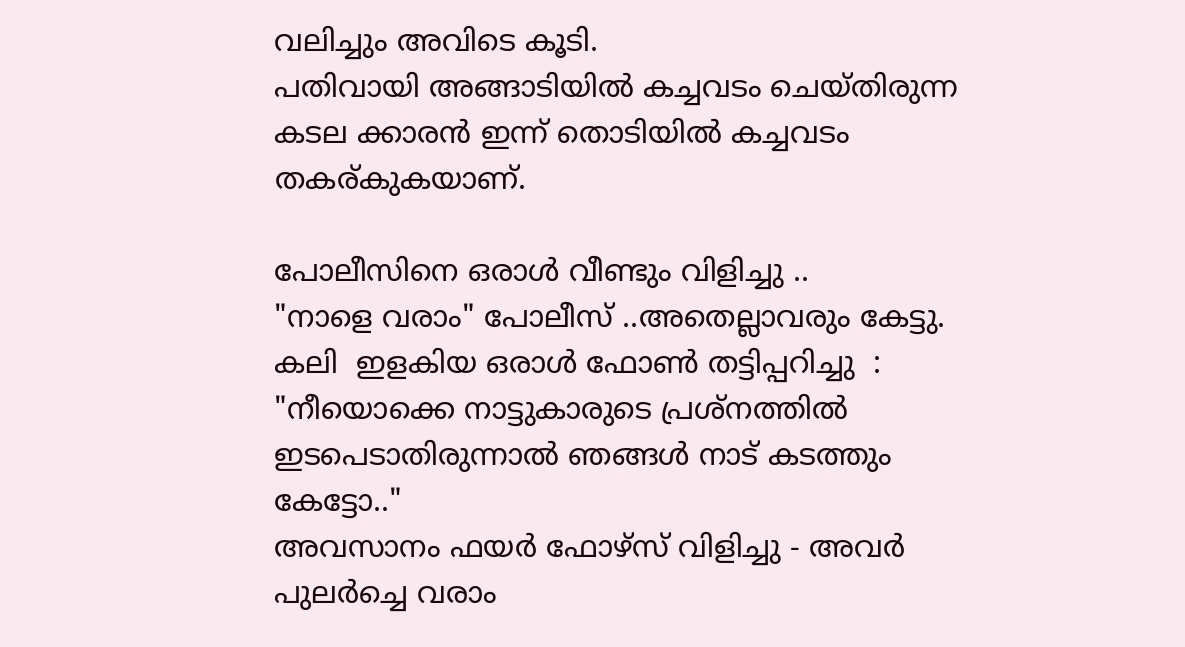വലിച്ചും അവിടെ കൂടി.
പതിവായി അങ്ങാടിയില്‍ കച്ചവടം ചെയ്തിരുന്ന കടല ക്കാരന്‍ ഇന്ന് തൊടിയില്‍ കച്ചവടം തകര്കുകയാണ്.

പോലീസിനെ ഒരാള്‍ വീണ്ടും വിളിച്ചു ..
"നാളെ വരാം" പോലീസ് ..അതെല്ലാവരും കേട്ടു.
കലി  ഇളകിയ ഒരാള്‍ ഫോണ്‍ തട്ടിപ്പറിച്ചു  : "നീയൊക്കെ നാട്ടുകാരുടെ പ്രശ്നത്തില്‍ ഇടപെടാതിരുന്നാല്‍ ഞങ്ങള്‍ നാട് കടത്തും കേട്ടോ.."
അവസാനം ഫയര്‍ ഫോഴ്സ് വിളിച്ചു - അവര്‍ പുലര്‍ച്ചെ വരാം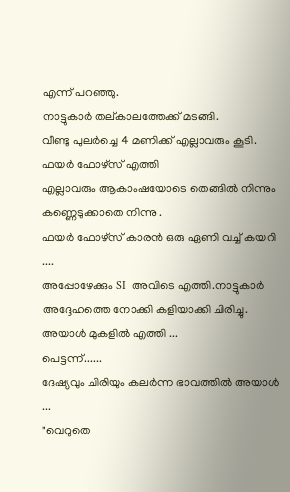എന്ന് പറഞ്ഞു.
നാട്ടുകാര്‍ തല്കാലത്തേക്ക് മടങ്ങി.
വീണ്ടു പുലര്‍ച്ചെ 4 മണിക്ക് എല്ലാവരും കൂടി.
ഫയര്‍ ഫോഴ്സ് എത്തി
എല്ലാവരും ആകാംഷയോടെ തെങ്ങില്‍ നിന്നും കണ്ണെടുക്കാതെ നിന്നു .
ഫയര്‍ ഫോഴ്സ് കാരന്‍ ഒരു ഏണി വച്ച് കയറി ....
അപ്പോഴേക്കും SI  അവിടെ എത്തി.നാട്ടുകാര്‍ അദ്ദേഹത്തെ നോക്കി കളിയാക്കി ചിരിച്ചു.
അയാള്‍ മുകളില്‍ എത്തി ...
പെട്ടന്ന്......
ദേഷ്യവും ചിരിയും കലര്‍ന്ന ഭാവത്തില്‍ അയാള്‍ ...
"വെറുതെ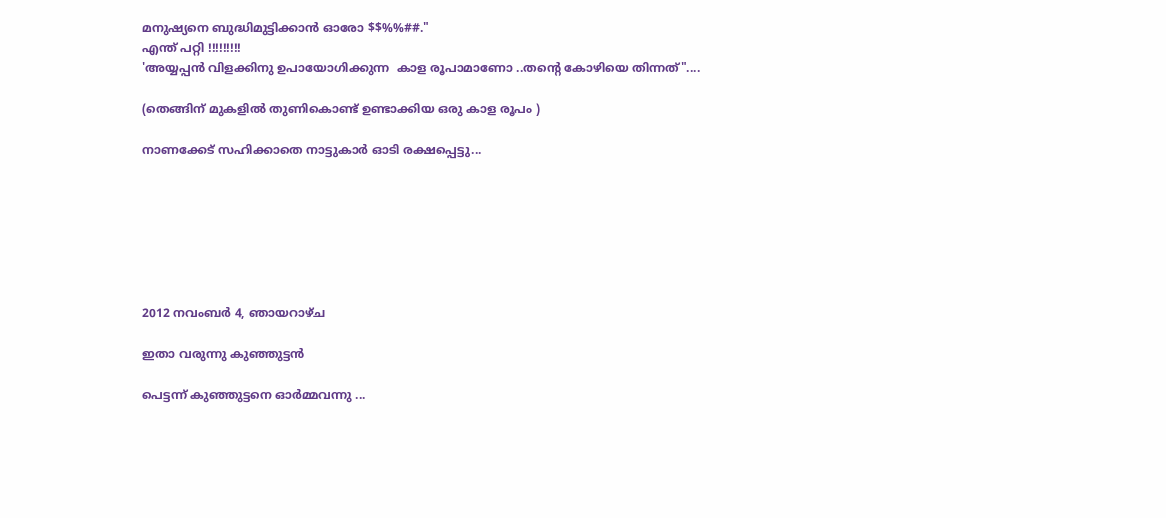മനുഷ്യനെ ബുദ്ധിമുട്ടിക്കാന്‍ ഓരോ $$%%##."
എന്ത് പറ്റി !!!!!!!!!
'അയ്യപ്പന്‍ വിളക്കിനു ഉപായോഗിക്കുന്ന  കാള രൂപാമാണോ ..തന്റെ കോഴിയെ തിന്നത്"....

(തെങ്ങിന് മുകളില്‍ തുണികൊണ്ട് ഉണ്ടാക്കിയ ഒരു കാള രൂപം )

നാണക്കേട്‌ സഹിക്കാതെ നാട്ടുകാര്‍ ഓടി രക്ഷപ്പെട്ടു...







2012 നവംബർ 4, ഞായറാഴ്‌ച

ഇതാ വരുന്നു കുഞ്ഞുട്ടന്‍

പെട്ടന്ന് കുഞ്ഞുട്ടനെ ഓര്‍മ്മവന്നു ...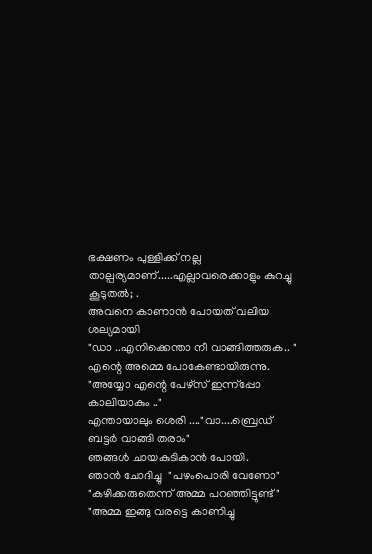ഭക്ഷണം പുള്ളിക്ക് നല്ല താല്പര്യമാണ്.....എല്ലാവരെക്കാളും കുറച്ചു കൂടുതല്‍; .
അവനെ കാണാന്‍ പോയത് വലിയ ശല്യമായി
"ഡാ ..എനിക്കെന്താ നീ വാങ്ങിത്തരുക.. "
എന്റെ അമ്മെ പോകേണ്ടായിരുന്നു.
"അയ്യോ എന്റെ പേഴ്സ് ഇന്ന്പ്പോ കാലിയാകും .."
എന്തായാലും ശെരി ...."വാ....ബ്രെഡ്‌ ബട്ടര്‍ വാങ്ങി തരാം"
ഞങ്ങള്‍ ചായകുടികാന്‍ പോയി.
ഞാന്‍ ചോദിച്ചു  "പഴംപൊരി വേണോ"
"കഴിക്കരുതെന്ന് അമ്മ പറഞ്ഞിട്ടുണ്ട് "
"അമ്മ ഇങ്ങു വരട്ടെ കാണിച്ചു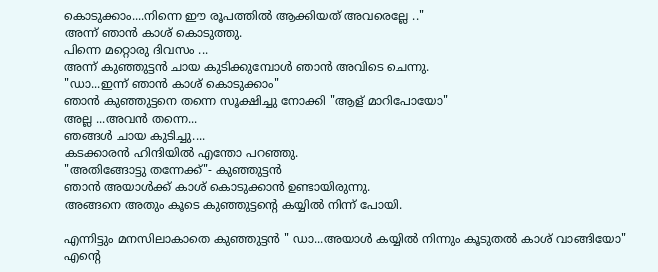കൊടുക്കാം....നിന്നെ ഈ രൂപത്തില്‍ ആക്കിയത് അവരെല്ലേ .."
അന്ന് ഞാന്‍ കാശ് കൊടുത്തു.
പിന്നെ മറ്റൊരു ദിവസം ...
അന്ന് കുഞ്ഞുട്ടന്‍ ചായ കുടിക്കുമ്പോള്‍ ഞാന്‍ അവിടെ ചെന്നു.
"ഡാ...ഇന്ന് ഞാന്‍ കാശ് കൊടുക്കാം"
ഞാന്‍ കുഞ്ഞുട്ടനെ തന്നെ സൂക്ഷിച്ചു നോക്കി "ആള് മാറിപോയോ"
അല്ല ...അവന്‍ തന്നെ...
ഞങ്ങള്‍ ചായ കുടിച്ചു....
കടക്കാരന്‍ ഹിന്ദിയില്‍ എന്തോ പറഞ്ഞു.
"അതിങ്ങോട്ടു തന്നേക്ക്‌"- കുഞ്ഞുട്ടന്‍
ഞാന്‍ അയാള്‍ക്ക് കാശ് കൊടുക്കാന്‍ ഉണ്ടായിരുന്നു.
അങ്ങനെ അതും കൂടെ കുഞ്ഞുട്ടന്റെ കയ്യില്‍ നിന്ന് പോയി.

എന്നിട്ടും മനസിലാകാതെ കുഞ്ഞുട്ടന്‍ " ഡാ...അയാള്‍ കയ്യില്‍ നിന്നും കൂടുതല്‍ കാശ് വാങ്ങിയോ"
എന്റെ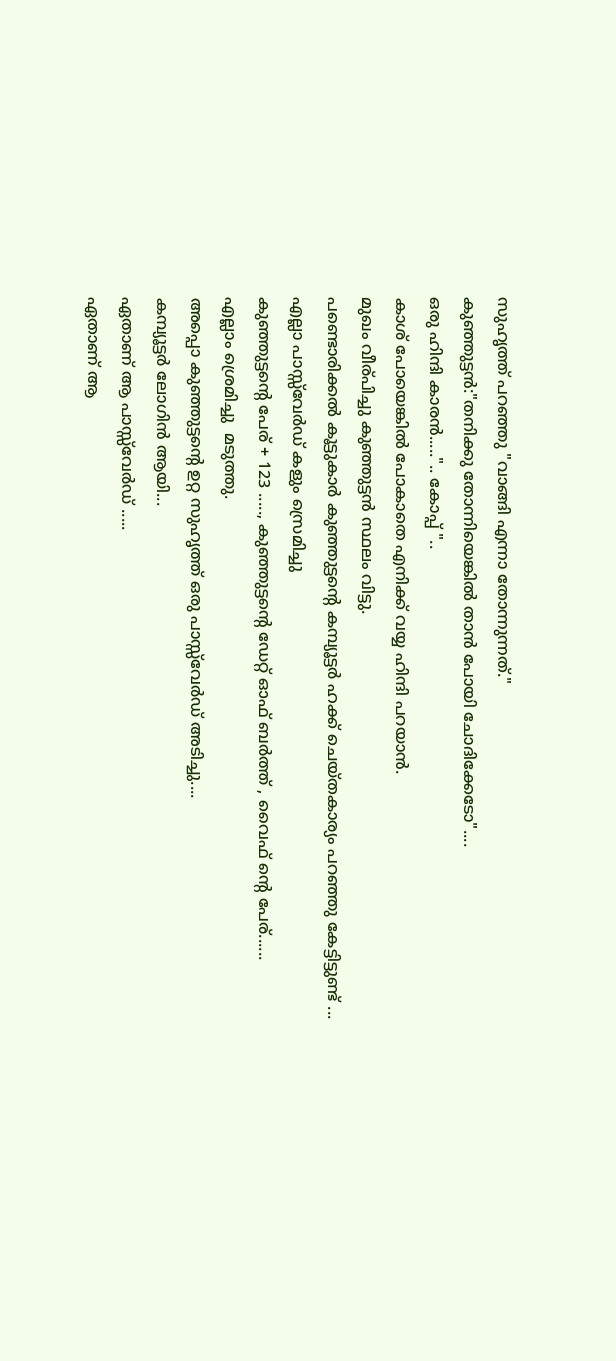സുഹൃത്ത്‌ പറഞ്ഞു "വാങ്ങി എന്നാ തോന്നുന്നത്."
കുഞ്ഞുട്ടന്‍:"തനിക്കു തോന്നിയെങ്കില്‍ താന്‍ പോയി ചോദിക്കേടോ"....
ഒരു ഹിന്ദി കാരന്‍.....".. കോപ്പ് "..
കാശ് പോയെങ്കില്‍ പോകാതെ എനിക്ക് വയ്യ ഹിന്ദി പറയാന്‍.
മുഖം വീര്പിച്ചു കുഞ്ഞുട്ടന്‍ സ്ഥലം വിട്ടു.
പണ്ടൊരിക്കല്‍ കൂട്ടുകാര്‍ കുഞ്ഞുട്ടന്റെ കമ്പ്യൂട്ടര്‍ ഹക്ക് ചെയ്തകാര്യം പറഞ്ഞു കേട്ടിട്ടുണ്ട്‌ ...
എല്ലാ പാസ്സ്‌വേര്‍ഡ്‌ കളും സ്രെമിച്ചു
കുഞ്ഞുട്ടന്റെ പേര് + 123 ....., കുഞ്ഞുട്ടന്റെ ഡേറ്റ് ഓഫ് ബര്‍ത്ത് , വൈഫ്‌ ന്റെ പേര്......
എല്ലാം ശ്രെമിച്ചു  മടുത്തു.
അപ്പൊ കുഞ്ഞുട്ടന്റെ ഉറ്റ സുഹൃത്ത്‌ ഒരു പാസ്സ്‌വേര്‍ഡ്‌ അടിച്ചു....
കമ്പ്യൂട്ടര്‍ ലോഗിന്‍ ആയി...
ഏതാണ് ആ പാസ്സ്‌വേര്‍ഡ്‌ .....
ഏതാണ് ആ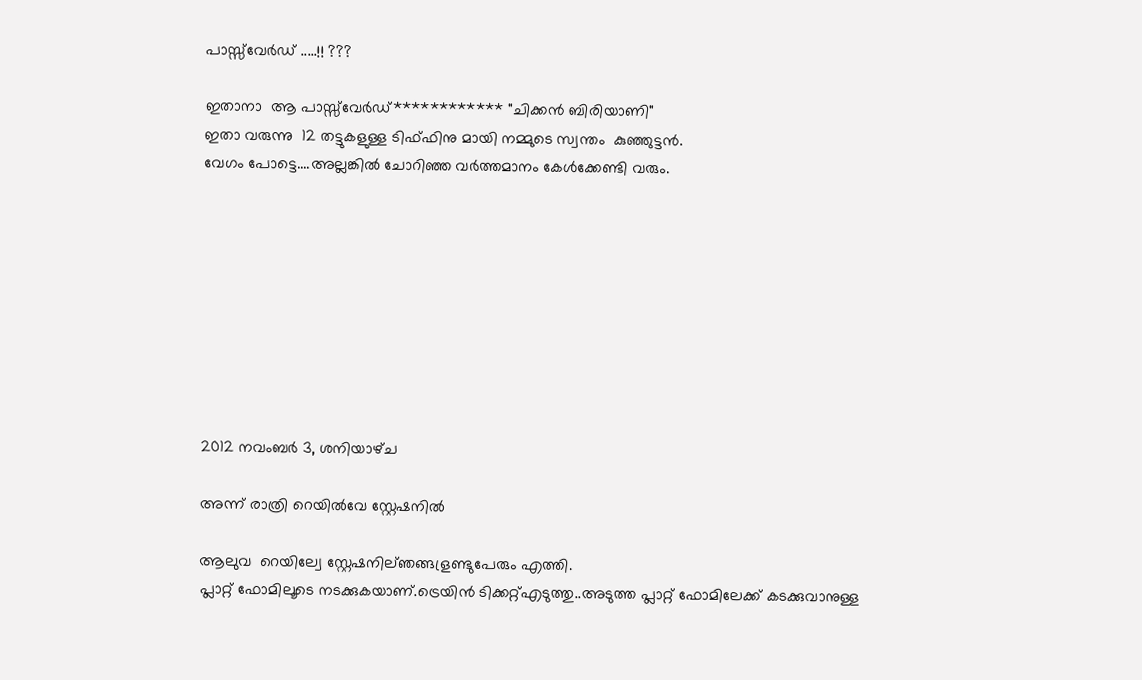പാസ്സ്‌വേര്‍ഡ്‌ .....!! ???

ഇതാനാ  ആ പാസ്സ്‌വേര്‍ഡ്************ "ചിക്കന്‍ ബിരിയാണി"
ഇതാ വരുന്നു  12 തട്ടുകളുള്ള ടിഫ്ഫിനു മായി നമ്മുടെ സ്വന്തം  കുഞ്ഞുട്ടന്‍.
വേഗം പോട്ടെ....അല്ലങ്കില്‍ ചോറിഞ്ഞ വര്‍ത്തമാനം കേള്‍ക്കേണ്ടി വരും.









2012 നവംബർ 3, ശനിയാഴ്‌ച

അന്ന് രാത്രി റെയില്‍വേ സ്റ്റേഷനില്‍

ആലുവ  റെയില്വേ സ്റ്റേഷനില്ഞങ്ങള്രണ്ടുപേരും എത്തി.
പ്ലാറ്റ് ഫോമിലൂടെ നടക്കുകയാണ്.ട്രെയിന്‍ ടിക്കറ്റ്എടുത്തു..അടുത്ത പ്ലാറ്റ് ഫോമിലേക്ക് കടക്കുവാനുള്ള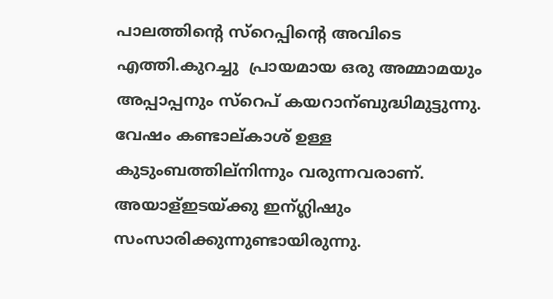പാലത്തിന്റെ സ്റെപ്പിന്റെ അവിടെ എത്തി.കുറച്ചു  പ്രായമായ ഒരു അമ്മാമയും അപ്പാപ്പനും സ്റെപ് കയറാന്ബുദ്ധിമുട്ടുന്നു.
വേഷം കണ്ടാല്കാശ് ഉള്ള കുടുംബത്തില്നിന്നും വരുന്നവരാണ്.
അയാള്ഇടയ്ക്കു ഇന്ഗ്ലിഷും സംസാരിക്കുന്നുണ്ടായിരുന്നു.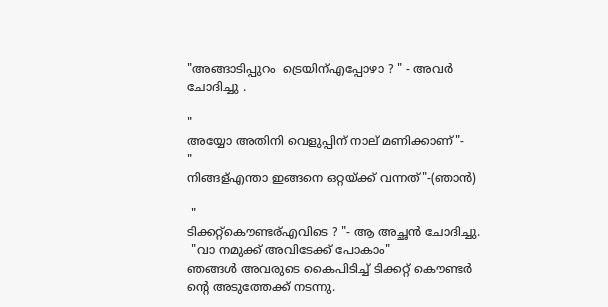"അങ്ങാടിപ്പുറം  ട്രെയിന്എപ്പോഴാ ? " - അവര്‍ ചോദിച്ചു .

"
അയ്യോ അതിനി വെളുപ്പിന് നാല് മണിക്കാണ്"-
"
നിങ്ങള്എന്താ ഇങ്ങനെ ഒറ്റയ്ക്ക് വന്നത്"-(ഞാന്‍)

 "
ടിക്കറ്റ്കൌണ്ടര്എവിടെ ? "- ആ അച്ഛന്‍ ചോദിച്ചു.
 "വാ നമുക്ക് അവിടേക്ക് പോകാം"
ഞങ്ങള്‍ അവരുടെ കൈപിടിച്ച് ടിക്കറ്റ്‌ കൌണ്ടര്‍ ന്റെ അടുത്തേക്ക് നടന്നു.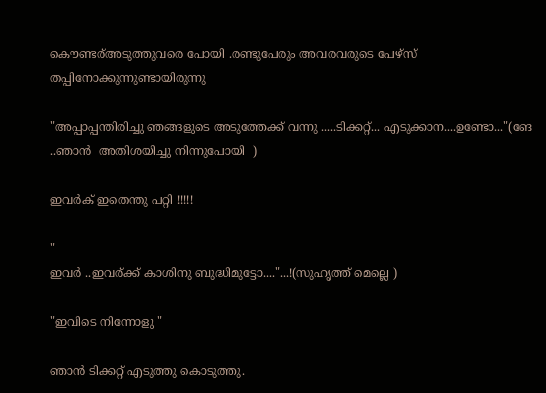കൌണ്ടര്അടുത്തുവരെ പോയി .രണ്ടുപേരും അവരവരുടെ പേഴ്സ്  തപ്പിനോക്കുന്നുണ്ടായിരുന്നു

"അപ്പാപ്പന്തിരിച്ചു ഞങ്ങളുടെ അടുത്തേക്ക് വന്നു .....ടിക്കറ്റ്‌... എടുക്കാന....ഉണ്ടോ..."(ങേ ..ഞാന്‍  അതിശയിച്ചു നിന്നുപോയി  )

ഇവര്‍ക് ഇതെന്തു പറ്റി !!!!!

"
ഇവര്‍ ..ഇവര്ക്ക് കാശിനു ബുദ്ധിമുട്ടോ...."...!(സുഹൃത്ത്‌ മെല്ലെ )

"ഇവിടെ നിന്നോളു "

ഞാന്‍ ടിക്കറ്റ്‌ എടുത്തു കൊടുത്തു.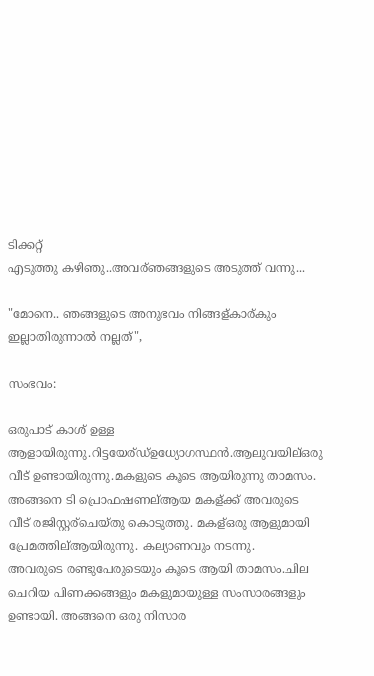ടിക്കറ്റ്
എടുത്തു കഴിഞു..അവര്ഞങ്ങളുടെ അടുത്ത് വന്നു...

"മോനെ.. ഞങ്ങളുടെ അനുഭവം നിങ്ങള്കാര്കും ഇല്ലാതിരുന്നാല്‍ നല്ലത്",

സംഭവം:

ഒരുപാട് കാശ് ഉള്ള ആളായിരുന്നു.റിട്ടയേര്ഡ്ഉധ്യോഗസ്ഥന്‍.ആലുവയില്ഒരു വീട് ഉണ്ടായിരുന്നു.മകളുടെ കൂടെ ആയിരുന്നു താമസം.
അങ്ങനെ ടി പ്രൊഫഷണല്ആയ മകള്ക്ക് അവരുടെ വീട് രജിസ്റ്റര്ചെയ്തു കൊടുത്തു. മകള്ഒരു ആളുമായി പ്രേമത്തില്ആയിരുന്നു. കല്യാണവും നടന്നു.
അവരുടെ രണ്ടുപേരുടെയും കൂടെ ആയി താമസം.ചില ചെറിയ പിണക്കങ്ങളും മകളുമായുള്ള സംസാരങ്ങളും ഉണ്ടായി. അങ്ങനെ ഒരു നിസാര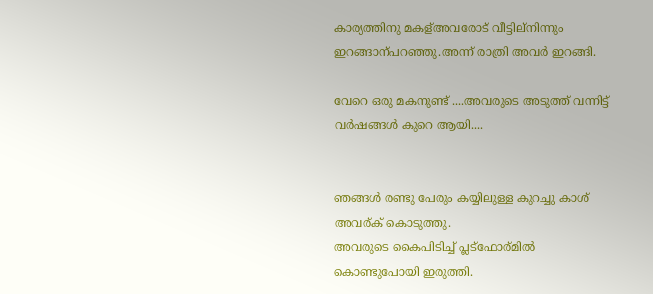കാര്യത്തിനു മകള്അവരോട് വീട്ടില്നിന്നും ഇറങ്ങാന്പറഞ്ഞു.അന്ന് രാത്രി അവര്‍ ഇറങ്ങി.

വേറെ ഒരു മകനുണ്ട് ....അവരുടെ അടുത്ത് വന്നിട്ട് വര്‍ഷങ്ങള്‍ കുറെ ആയി....


ഞങ്ങള്‍ രണ്ടു പേരും കയ്യിലുള്ള കുറച്ചു കാശ് അവര്ക് കൊടുത്തു.
അവരുടെ കൈപിടിച്ച് പ്ലട്ഫോര്മില്‍ കൊണ്ടുപോയി ഇരുത്തി.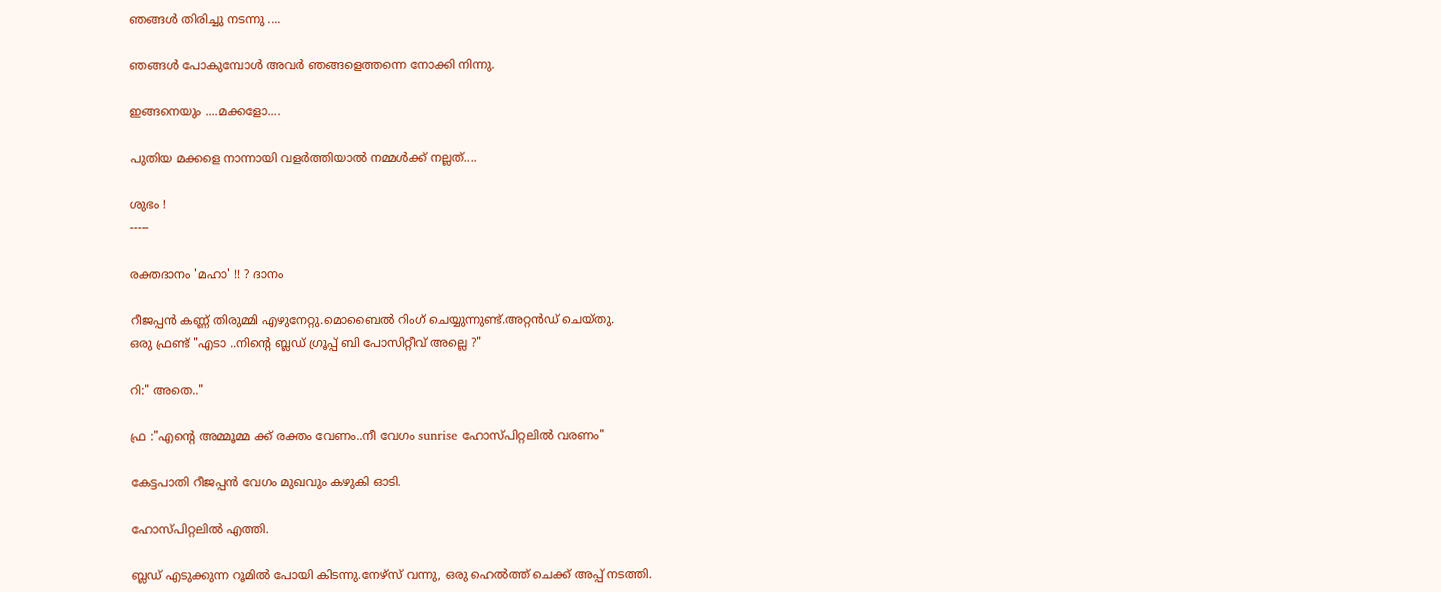ഞങ്ങള്‍ തിരിച്ചു നടന്നു ....

ഞങ്ങള്‍ പോകുമ്പോള്‍ അവര്‍ ഞങ്ങളെത്തന്നെ നോക്കി നിന്നു.

ഇങ്ങനെയും ....മക്കളോ....

പുതിയ മക്കളെ നാന്നായി വളര്‍ത്തിയാല്‍ നമ്മള്‍ക്ക് നല്ലത്....

ശുഭം !
-----

രക്തദാനം 'മഹാ' !! ? ദാനം

റീജപ്പന്‍ കണ്ണ് തിരുമ്മി എഴുനേറ്റു.മൊബൈല്‍ റിംഗ് ചെയ്യുന്നുണ്ട്.അറ്റന്‍ഡ് ചെയ്തു.
ഒരു ഫ്രണ്ട് "എടാ ..നിന്റെ ബ്ലഡ്‌ ഗ്രൂപ്പ്‌ ബി പോസിറ്റീവ് അല്ലെ ?"

റി:" അതെ.."

ഫ്ര :"എന്റെ അമ്മൂമ്മ ക്ക് രക്തം വേണം..നീ വേഗം sunrise ഹോസ്പിറ്റലില്‍ വരണം"

കേട്ടപാതി റീജപ്പന്‍ വേഗം മുഖവും കഴുകി ഓടി.

ഹോസ്പിറ്റലില്‍ എത്തി.

ബ്ലഡ്‌ എടുക്കുന്ന റൂമില്‍ പോയി കിടന്നു.നേഴ്സ് വന്നു, ഒരു ഹെല്‍ത്ത്‌ ചെക്ക്‌ അപ്പ്‌ നടത്തി.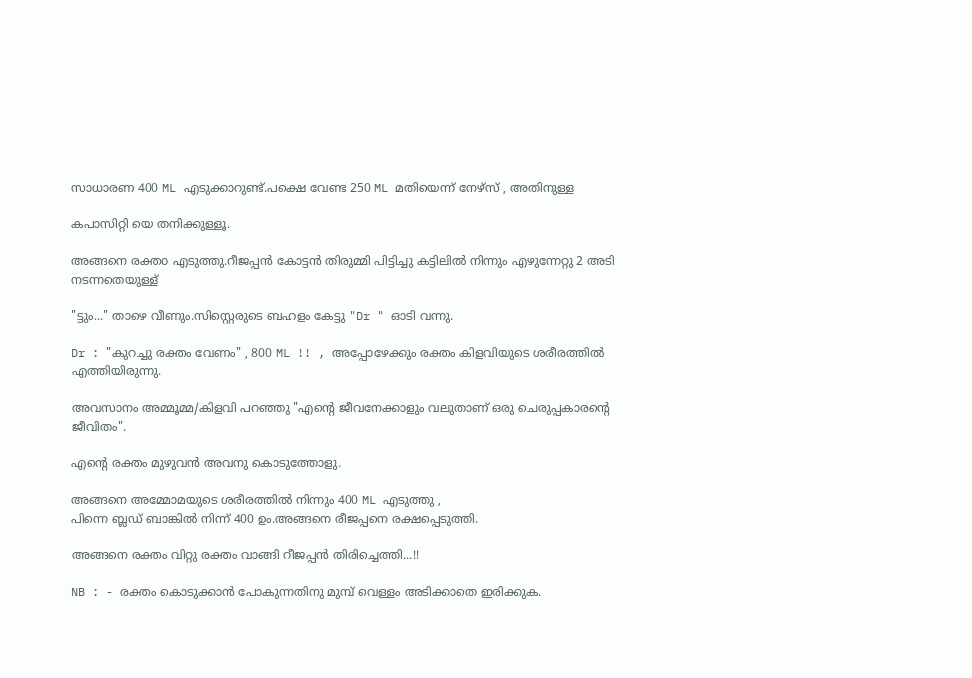സാധാരണ 400 ML എടുക്കാറുണ്ട്.പക്ഷെ വേണ്ട 250 ML മതിയെന്ന് നേഴ്സ് , അതിനുള്ള

കപാസിറ്റി യെ തനിക്കുള്ളൂ.

അങ്ങനെ രക്തo എടുത്തു.റീജപ്പന്‍ കോട്ടന്‍ തിരുമ്മി പിട്ടിച്ചു കട്ടിലില്‍ നിന്നും എഴുന്നേറ്റു 2 അടി നടന്നതെയുള്ള്

"ട്ടും..." താഴെ വീണും.സിസ്റ്റെരുടെ ബഹളം കേട്ടു "Dr " ഓടി വന്നു.

Dr : "കുറച്ചു രക്തം വേണം" , 800 ML !! , അപ്പോഴേക്കും രക്തം കിളവിയുടെ ശരീരത്തില്‍ എത്തിയിരുന്നു.

അവസാനം അമ്മൂമ്മ/കിളവി പറഞ്ഞു "എന്റെ ജീവനേക്കാളും വലുതാണ്‌ ഒരു ചെരുപ്പകാരന്റെ ജീവിതം".

എന്റെ രക്തം മുഴുവന്‍ അവനു കൊടുത്തോളു.

അങ്ങനെ അമ്മോമയുടെ ശരീരത്തില്‍ നിന്നും 400 ML എടുത്തു ,
പിന്നെ ബ്ലഡ്‌ ബാങ്കില്‍ നിന്ന് 400 ഉം.അങ്ങനെ രീജപ്പനെ രക്ഷപ്പെടുത്തി.

അങ്ങനെ രക്തം വിറ്റു രക്തം വാങ്ങി റീജപ്പന്‍ തിരിച്ചെത്തി...!!

NB : - രക്തം കൊടുക്കാന്‍ പോകുന്നതിനു മുമ്പ് വെള്ളം അടിക്കാതെ ഇരിക്കുക.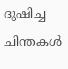ദുഷിച്ച ചിന്തകള്‍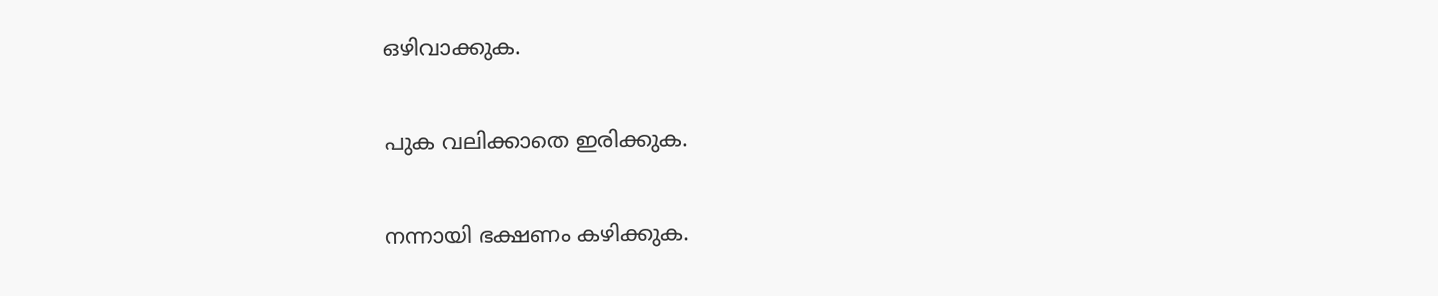ഒഴിവാക്കുക.

പുക വലിക്കാതെ ഇരിക്കുക.

നന്നായി ഭക്ഷണം കഴിക്കുക.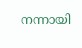നന്നായി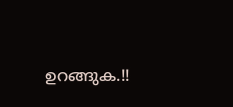ഉറങ്ങുക.!!